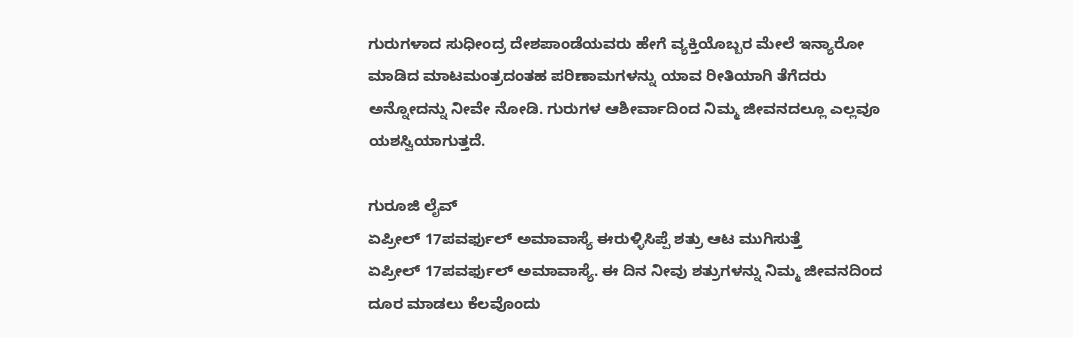ಗುರುಗಳಾದ ಸುಧೀಂದ್ರ ದೇಶಪಾಂಡೆಯವರು ಹೇಗೆ ವ್ಯಕ್ತಿಯೊಬ್ಬರ ಮೇಲೆ ಇನ್ಯಾರೋ ಮಾಡಿದ ಮಾಟಮಂತ್ರದಂತಹ ಪರಿಣಾಮಗಳನ್ನು ಯಾವ ರೀತಿಯಾಗಿ ತೆಗೆದರು ಅನ್ನೋದನ್ನು ನೀವೇ ನೋಡಿ. ಗುರುಗಳ ಆಶೀರ್ವಾದಿಂದ ನಿಮ್ಮ ಜೀವನದಲ್ಲೂ ಎಲ್ಲವೂ ಯಶಸ್ವಿಯಾಗುತ್ತದೆ.

ಗುರೂಜಿ ಲೈವ್
ಏಪ್ರೀಲ್ 17ಪವರ್ಫುಲ್ ಅಮಾವಾಸ್ಯೆ ಈರುಳ್ಳಿಸಿಪ್ಪೆ ಶತ್ರು ಆಟ ಮುಗಿಸುತ್ತೆ
ಏಪ್ರೀಲ್ 17ಪವರ್ಫುಲ್ ಅಮಾವಾಸ್ಯೆ. ಈ ದಿನ ನೀವು ಶತ್ರುಗಳನ್ನು ನಿಮ್ಮ ಜೀವನದಿಂದ ದೂರ ಮಾಡಲು ಕೆಲವೊಂದು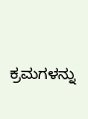ಕ್ರಮಗಳನ್ನು